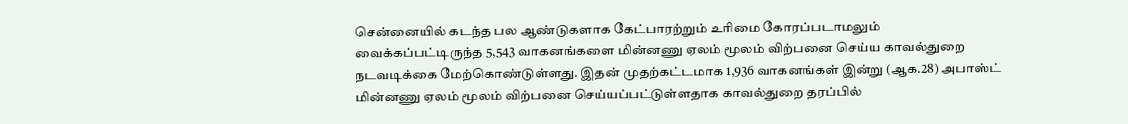சென்னையில் கடந்த பல ஆண்டுகளாக கேட்பாரற்றும் உரிமை கோரப்படாமலும் வைக்கப்பட்டிருந்த 5,543 வாகனங்களை மின்னணு ஏலம் மூலம் விற்பனை செய்ய காவல்துறை நடவடிக்கை மேற்கொண்டுள்ளது. இதன் முதற்கட்டமாக 1,936 வாகனங்கள் இன்று (ஆக.28) அபாஸ்ட் மின்னணு ஏலம் மூலம் விற்பனை செய்யப்பட்டுள்ளதாக காவல்துறை தரப்பில்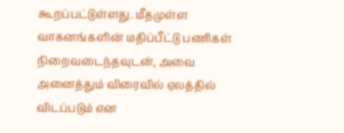கூறப்பட்டுள்ளது. மீதமுள்ள வாகனங்களின் மதிப்பீட்டு பணிகள் நிறைவடைந்தவுடன், அவை அனைத்தும் விரைவில் ஏலத்தில் விடப்படும் என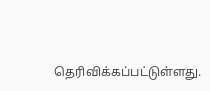தெரிவிக்கப்பட்டுள்ளது.